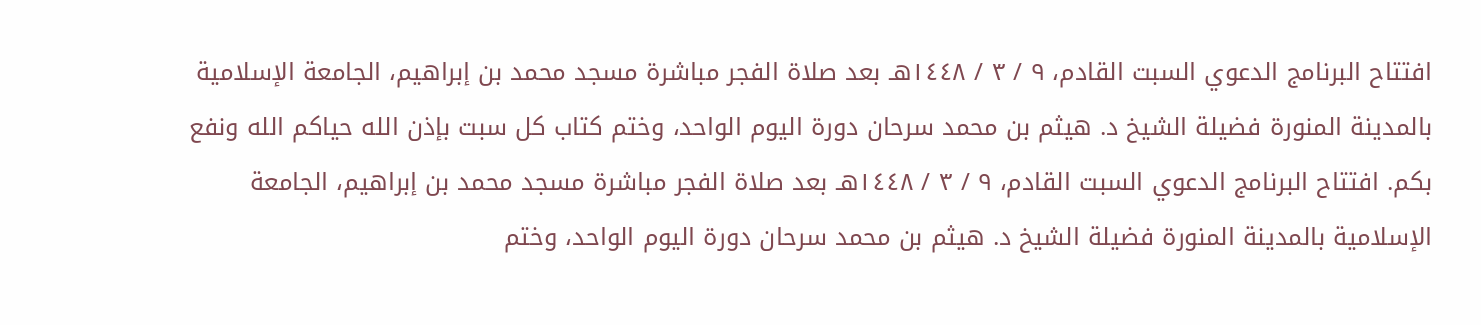افتتاح البرنامج الدعوي السبت القادم، ٩ / ٣ / ١٤٤٨هـ بعد صلاة الفجر مباشرة مسجد محمد بن إبراهيم، الجامعة الإسلامية بالمدينة المنورة فضيلة الشيخ د. هيثم بن محمد سرحان دورة اليوم الواحد، وختم كتاب كل سبت بإذن الله حياكم الله ونفع بكم. افتتاح البرنامج الدعوي السبت القادم، ٩ / ٣ / ١٤٤٨هـ بعد صلاة الفجر مباشرة مسجد محمد بن إبراهيم، الجامعة الإسلامية بالمدينة المنورة فضيلة الشيخ د. هيثم بن محمد سرحان دورة اليوم الواحد، وختم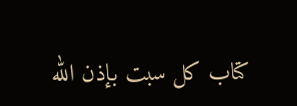كتاب كل سبت بإذن الله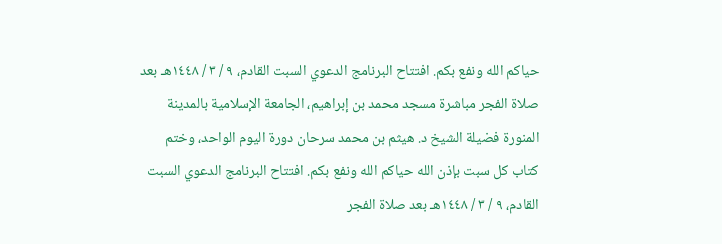حياكم الله ونفع بكم. افتتاح البرنامج الدعوي السبت القادم، ٩ / ٣ / ١٤٤٨هـ بعد صلاة الفجر مباشرة مسجد محمد بن إبراهيم، الجامعة الإسلامية بالمدينة المنورة فضيلة الشيخ د. هيثم بن محمد سرحان دورة اليوم الواحد، وختم كتاب كل سبت بإذن الله حياكم الله ونفع بكم. افتتاح البرنامج الدعوي السبت القادم، ٩ / ٣ / ١٤٤٨هـ بعد صلاة الفجر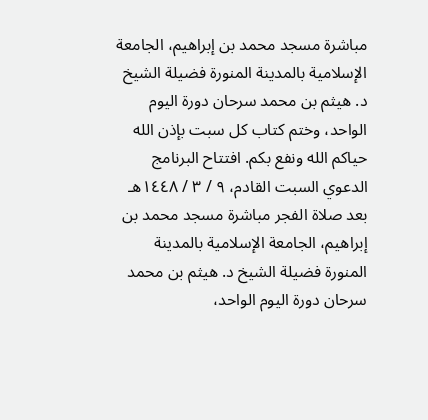مباشرة مسجد محمد بن إبراهيم، الجامعة الإسلامية بالمدينة المنورة فضيلة الشيخ د. هيثم بن محمد سرحان دورة اليوم الواحد، وختم كتاب كل سبت بإذن الله حياكم الله ونفع بكم. افتتاح البرنامج الدعوي السبت القادم، ٩ / ٣ / ١٤٤٨هـ بعد صلاة الفجر مباشرة مسجد محمد بن إبراهيم، الجامعة الإسلامية بالمدينة المنورة فضيلة الشيخ د. هيثم بن محمد سرحان دورة اليوم الواحد،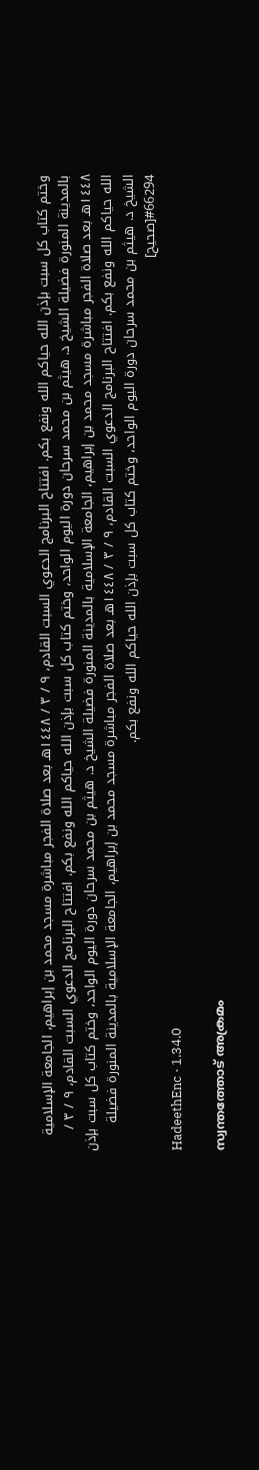وختم كتاب كل سبت بإذن الله حياكم الله ونفع بكم. افتتاح البرنامج الدعوي السبت القادم، ٩ / ٣ / ١٤٤٨هـ بعد صلاة الفجر مباشرة مسجد محمد بن إبراهيم، الجامعة الإسلامية بالمدينة المنورة فضيلة الشيخ د. هيثم بن محمد سرحان دورة اليوم الواحد، وختم كتاب كل سبت بإذن الله حياكم الله ونفع بكم. افتتاح البرنامج الدعوي السبت القادم، ٩ / ٣ / ١٤٤٨هـ بعد صلاة الفجر مباشرة مسجد محمد بن إبراهيم، الجامعة الإسلامية بالمدينة المنورة فضيلة الشيخ د. هيثم بن محمد سرحان دورة اليوم الواحد، وختم كتاب كل سبت بإذن الله حياكم الله ونفع بكم. افتتاح البرنامج الدعوي السبت القادم، ٩ / ٣ / ١٤٤٨هـ بعد صلاة الفجر مباشرة مسجد محمد بن إبراهيم، الجامعة الإسلامية بالمدينة المنورة فضيلة الشيخ د. هيثم بن محمد سرحان دورة اليوم الواحد، وختم كتاب كل سبت بإذن الله حياكم الله ونفع بكم.
#66294[صحيح]
HadeethEnc · 1.34.0

സ്വന്തത്തോട് അക്രമം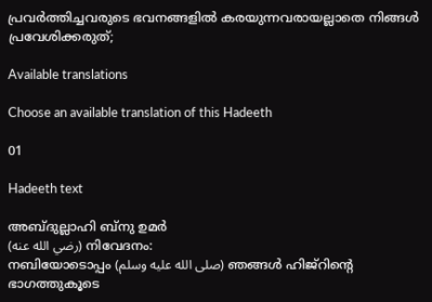പ്രവർത്തിച്ചവരുടെ ഭവനങ്ങളിൽ കരയുന്നവരായല്ലാതെ നിങ്ങൾ പ്രവേശിക്കരുത്;

Available translations

Choose an available translation of this Hadeeth

01

Hadeeth text

അബ്ദുല്ലാഹി ബ്നു ഉമർ
(رضي الله عنه) നിവേദനം:
നബിയോടൊപ്പം (صلى الله عليه وسلم) ഞങ്ങൾ ഹിജ്റിൻ്റെ ഭാഗത്തുകൂടെ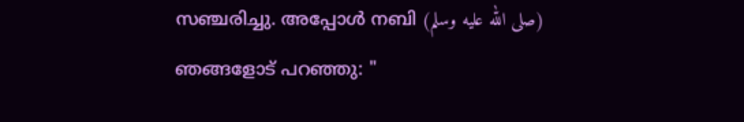സഞ്ചരിച്ചു. അപ്പോൾ നബി (صلى الله عليه وسلم) ഞങ്ങളോട് പറഞ്ഞു: "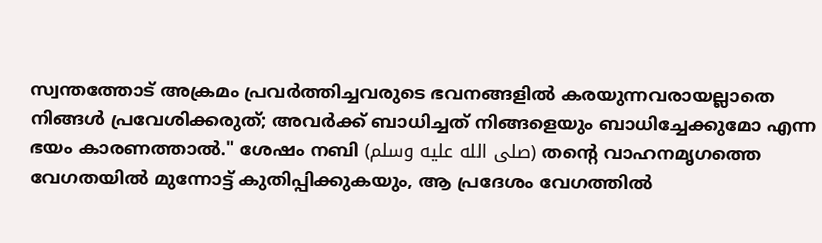സ്വന്തത്തോട് അക്രമം പ്രവർത്തിച്ചവരുടെ ഭവനങ്ങളിൽ കരയുന്നവരായല്ലാതെ നിങ്ങൾ പ്രവേശിക്കരുത്; അവർക്ക് ബാധിച്ചത് നിങ്ങളെയും ബാധിച്ചേക്കുമോ എന്ന ഭയം കാരണത്താൽ." ശേഷം നബി (صلى الله عليه وسلم) തൻ്റെ വാഹനമൃഗത്തെ വേഗതയിൽ മുന്നോട്ട് കുതിപ്പിക്കുകയും, ആ പ്രദേശം വേഗത്തിൽ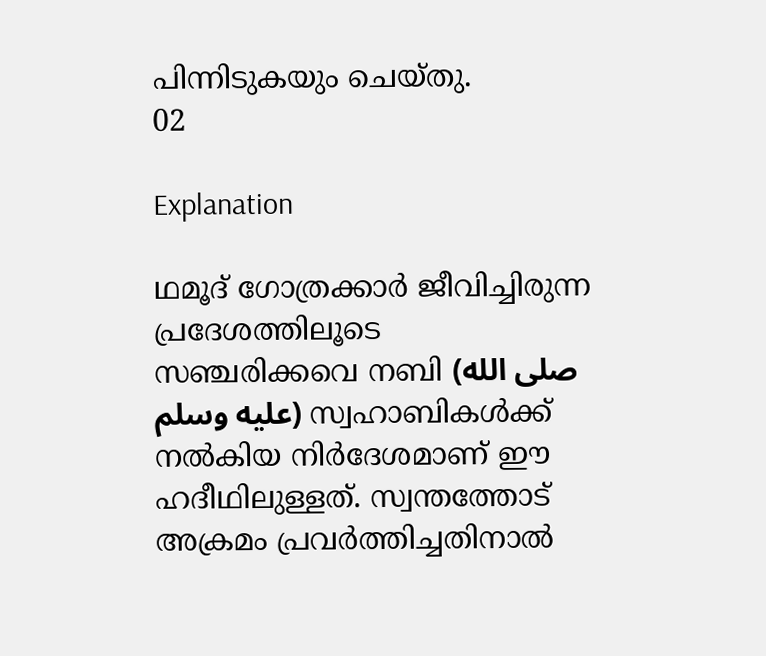പിന്നിടുകയും ചെയ്തു.
02

Explanation

ഥമൂദ് ഗോത്രക്കാർ ജീവിച്ചിരുന്ന പ്രദേശത്തിലൂടെ സഞ്ചരിക്കവെ നബി (صلى الله عليه وسلم) സ്വഹാബികൾക്ക് നൽകിയ നിർദേശമാണ് ഈ ഹദീഥിലുള്ളത്. സ്വന്തത്തോട് അക്രമം പ്രവർത്തിച്ചതിനാൽ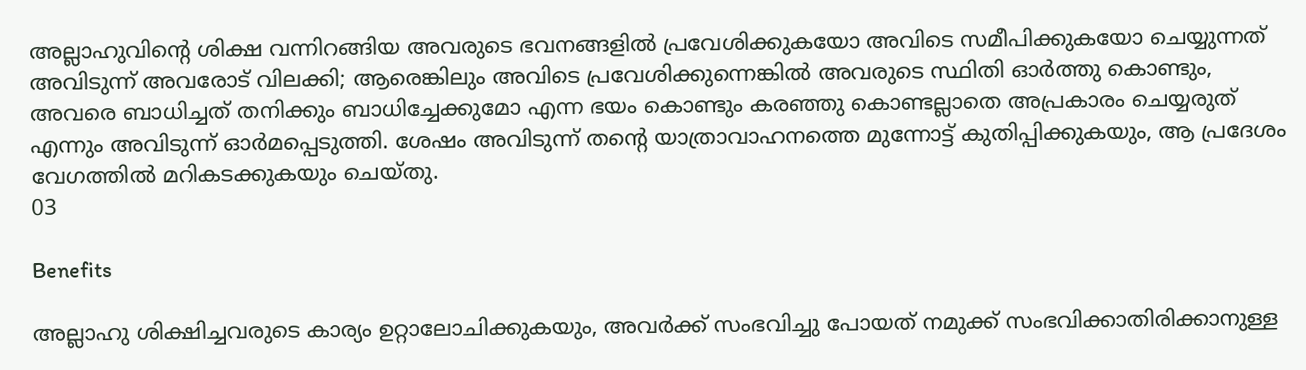അല്ലാഹുവിൻ്റെ ശിക്ഷ വന്നിറങ്ങിയ അവരുടെ ഭവനങ്ങളിൽ പ്രവേശിക്കുകയോ അവിടെ സമീപിക്കുകയോ ചെയ്യുന്നത് അവിടുന്ന് അവരോട് വിലക്കി; ആരെങ്കിലും അവിടെ പ്രവേശിക്കുന്നെങ്കിൽ അവരുടെ സ്ഥിതി ഓർത്തു കൊണ്ടും, അവരെ ബാധിച്ചത് തനിക്കും ബാധിച്ചേക്കുമോ എന്ന ഭയം കൊണ്ടും കരഞ്ഞു കൊണ്ടല്ലാതെ അപ്രകാരം ചെയ്യരുത് എന്നും അവിടുന്ന് ഓർമപ്പെടുത്തി. ശേഷം അവിടുന്ന് തൻ്റെ യാത്രാവാഹനത്തെ മുന്നോട്ട് കുതിപ്പിക്കുകയും, ആ പ്രദേശം വേഗത്തിൽ മറികടക്കുകയും ചെയ്തു.
03

Benefits

അല്ലാഹു ശിക്ഷിച്ചവരുടെ കാര്യം ഉറ്റാലോചിക്കുകയും, അവർക്ക് സംഭവിച്ചു പോയത് നമുക്ക് സംഭവിക്കാതിരിക്കാനുള്ള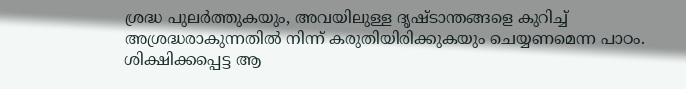ശ്രദ്ധ പുലർത്തുകയും, അവയിലുള്ള ദൃഷ്ടാന്തങ്ങളെ കുറിച്ച് അശ്രദ്ധരാകുന്നതിൽ നിന്ന് കരുതിയിരിക്കുകയും ചെയ്യണമെന്ന പാഠം.
ശിക്ഷിക്കപ്പെട്ട ആ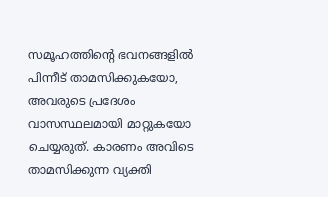സമൂഹത്തിൻ്റെ ഭവനങ്ങളിൽ പിന്നീട് താമസിക്കുകയോ, അവരുടെ പ്രദേശം വാസസ്ഥലമായി മാറ്റുകയോ ചെയ്യരുത്. കാരണം അവിടെ താമസിക്കുന്ന വ്യക്തി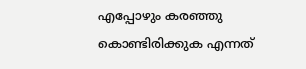എപ്പോഴും കരഞ്ഞു കൊണ്ടിരിക്കുക എന്നത്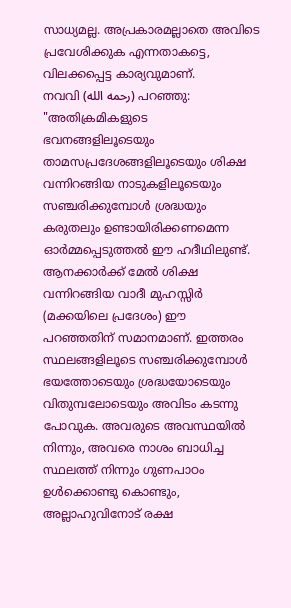സാധ്യമല്ല. അപ്രകാരമല്ലാതെ അവിടെ പ്രവേശിക്കുക എന്നതാകട്ടെ, വിലക്കപ്പെട്ട കാര്യവുമാണ്.
നവവി (رحمه الله) പറഞ്ഞു: "അതിക്രമികളുടെ ഭവനങ്ങളിലൂടെയും താമസപ്രദേശങ്ങളിലൂടെയും ശിക്ഷ വന്നിറങ്ങിയ നാടുകളിലൂടെയും സഞ്ചരിക്കുമ്പോൾ ശ്രദ്ധയും കരുതലും ഉണ്ടായിരിക്കണമെന്ന ഓർമ്മപ്പെടുത്തൽ ഈ ഹദീഥിലുണ്ട്. ആനക്കാർക്ക് മേൽ ശിക്ഷ വന്നിറങ്ങിയ വാദീ മുഹസ്സിർ (മക്കയിലെ പ്രദേശം) ഈ പറഞ്ഞതിന് സമാനമാണ്. ഇത്തരം സ്ഥലങ്ങളിലൂടെ സഞ്ചരിക്കുമ്പോൾ ഭയത്തോടെയും ശ്രദ്ധയോടെയും വിതുമ്പലോടെയും അവിടം കടന്നു പോവുക. അവരുടെ അവസ്ഥയിൽ നിന്നും, അവരെ നാശം ബാധിച്ച സ്ഥലത്ത് നിന്നും ഗുണപാഠം ഉൾക്കൊണ്ടു കൊണ്ടും, അല്ലാഹുവിനോട് രക്ഷ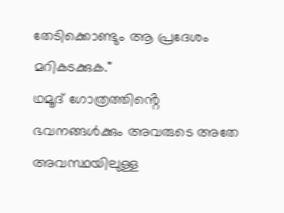തേടിക്കൊണ്ടും ആ പ്രദേശം മറികടക്കുക."
ഥമൂദ് ഗോത്രത്തിൻ്റെ ഭവനങ്ങൾക്കും അവരുടെ അതേ അവസ്ഥയിലുള്ള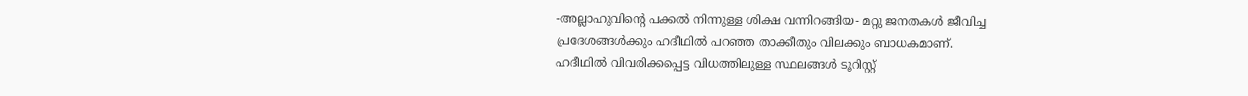-അല്ലാഹുവിൻ്റെ പക്കൽ നിന്നുള്ള ശിക്ഷ വന്നിറങ്ങിയ- മറ്റു ജനതകൾ ജീവിച്ച പ്രദേശങ്ങൾക്കും ഹദീഥിൽ പറഞ്ഞ താക്കീതും വിലക്കും ബാധകമാണ്.
ഹദീഥിൽ വിവരിക്കപ്പെട്ട വിധത്തിലുള്ള സ്ഥലങ്ങൾ ടൂറിസ്റ്റ്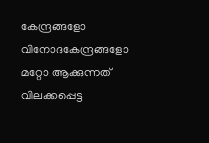കേന്ദ്രങ്ങളോ വിനോദകേന്ദ്രങ്ങളോ മറ്റോ ആക്കുന്നത് വിലക്കപ്പെട്ട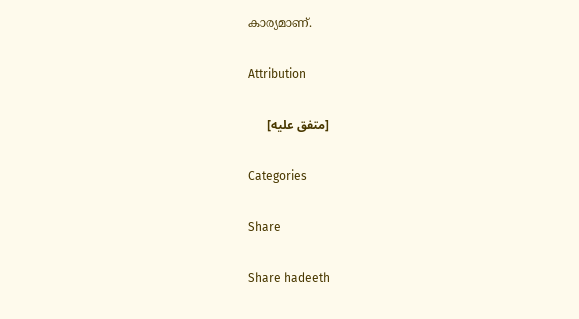കാര്യമാണ്.

Attribution

[متفق عليه]

Categories

Share

Share hadeeth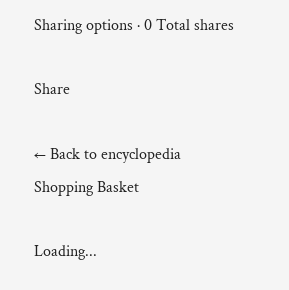Sharing options · 0 Total shares

Share

← Back to encyclopedia
Shopping Basket

Loading...